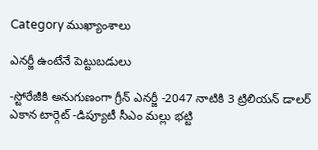Category ముఖ్యాంశాలు

ఎనర్జీ ఉంటేనే పెట్టుబడులు

-స్టోరేజీకి అనుగుణంగా గ్రీన్‌ ఎనర్జీ -2047 నాటికి 3 ట్రిలియన్‌ ‌డాలర్‌ ఎకాన టార్గెట్‌ ‌-డిప్యూటీ సీఎం మల్లు భట్టి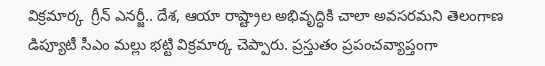విక్రమార్క  గ్రీన్‌ ఎనర్జీ.. దేశ, ఆయా రాష్ట్రాల అభివృద్ధికి చాలా అవసరమని తెలంగాణ డిప్యూటీ సీఎం మల్లు భట్టి విక్రమార్క చెప్పారు. ప్రస్తుతం ప్రపంచవ్యాప్తంగా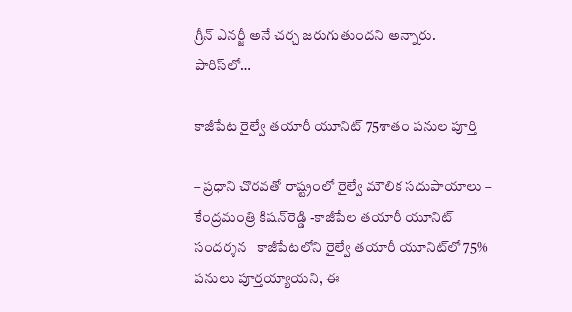గ్రీన్‌ ఎనర్జీ అనే చర్చ జరుగుతుందని అన్నారు. పారిస్‌లో…

కాజీపేట రైల్వే తయారీ యూనిట్‌ 75శాతం ప‌నుల పూర్తి

– ప్ర‌ధాని చొర‌వ‌తో రాష్ట్రంలో రైల్వే మౌలిక స‌దుపాయాలు – కేంద్ర‌మంత్రి కిష‌న్‌రెడ్డి -కాజీపేల త‌యారీ యూనిట్ సంద‌ర్శ‌న‌   కాజీపేటలోని రైల్వే తయారీ యూనిట్‌లో 75% పనులు పూర్తయ్యాయని, ఈ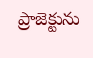ప్రాజెక్టును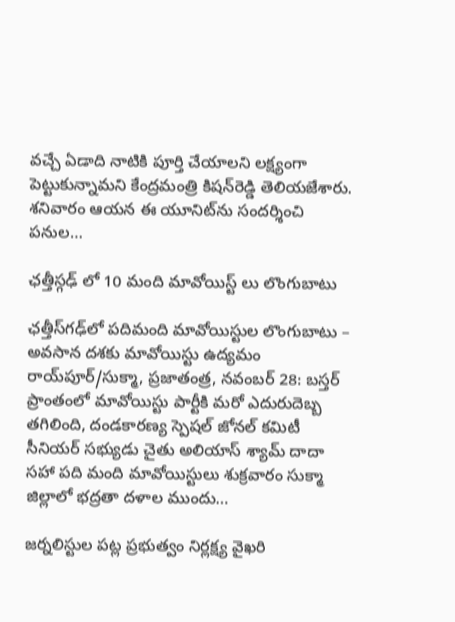వచ్చే ఏడాది నాటికి పూర్తి చేయాలని లక్ష్యంగా పెట్టుకున్నామని కేంద్ర‌మంత్రి కిష‌న్‌రెడ్డి తెలియజేశారు. శ‌నివారం ఆయ‌న ఈ యూనిట్‌ను సంద‌ర్శించి ప‌నుల…

ఛత్తీస్గఢ్ లో 10 మంది మావోయిస్ట్ లు లొంగుబాటు

ఛత్తీస్‌గ‌ఢ్‌లో ప‌దిమంది మావోయిస్టుల లొంగుబాటు – అవ‌సాన ద‌శ‌కు మావోయిస్టు ఉద్య‌మం రాయ్‌పూర్/సుక్మా, ప్ర‌జాతంత్ర‌, నవంబర్ 28: బస్తర్ ప్రాంతంలో మావోయిస్టు పార్టీకి మ‌రో ఎదురుదెబ్బ తగిలింది, దండకారణ్య స్పెషల్ జోనల్ కమిటీ  సీనియర్ సభ్యుడు చైతు అలియాస్ శ్యామ్ దాదా సహా పది మంది మావోయిస్టులు శుక్రవారం సుక్మా జిల్లాలో భద్రతా దళాల ముందు…

జర్నలిస్టుల పట్ల ప్రభుత్వం నిర్లక్ష్య వైఖరి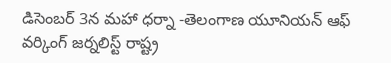డిసెంబర్ 3న మహా ధర్నా -తెలంగాణ యూనియన్ ఆఫ్ వర్కింగ్ జర్నలిస్ట్ రాష్ట్ర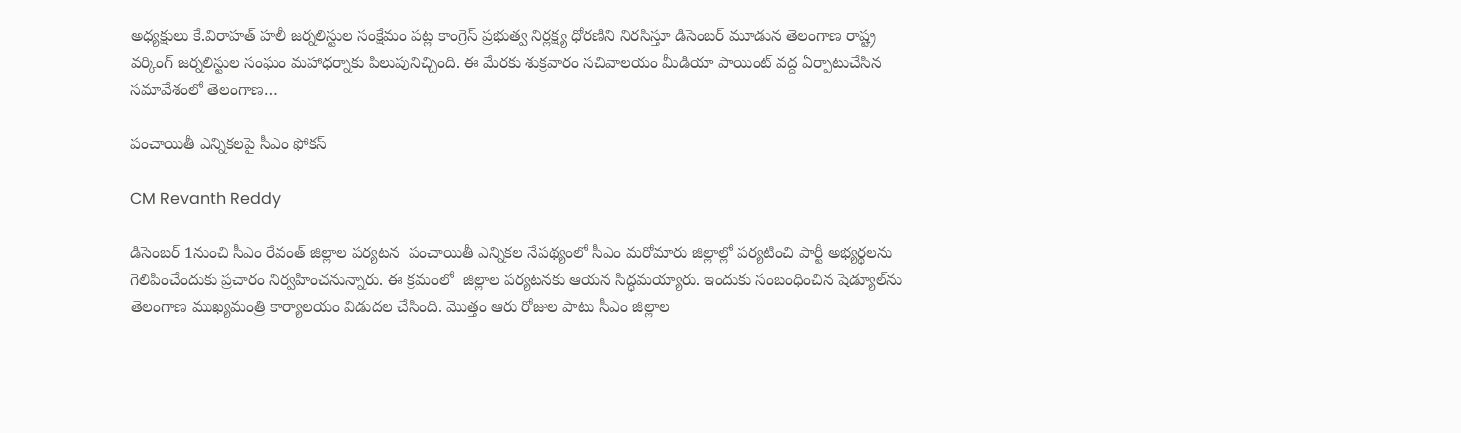అధ్యక్షులు కే.విరాహత్ హలీ జర్నలిస్టుల సంక్షేమం పట్ల కాంగ్రెస్ ప్రభుత్వ నిర్లక్ష్య ధోరణిని నిరసిస్తూ డిసెంబర్ మూడున తెలంగాణ రాష్ట్ర వర్కింగ్ జర్నలిస్టుల సంఘం మహాధర్నాకు పిలుపునిచ్చింది. ఈ మేరకు శుక్రవారం సచివాలయం మీడియా పాయింట్ వద్ద ఏర్పాటుచేసిన సమావేశంలో తెలంగాణ…

పంచాయితీ ఎన్నికలపై సీఎం ఫోకస్‌

CM Revanth Reddy

డిసెంబ‌ర్‌ 1నుంచి సీఎం రేవంత్‌ ‌జిల్లాల పర్యటన  ‌పంచాయితీ ఎన్నికల నేపథ్యంలో సీఎం మరోమారు జిల్లాల్లో పర్యటించి పార్టీ అభ్యర్థలను గెలిపించేందుకు ప్రచారం నిర్వహించనున్నారు. ఈ క్రమంలో  జిల్లాల పర్యటనకు ఆయ‌న‌ ‌సిద్ధమయ్యారు. ఇందుకు సంబంధించిన షెడ్యూల్‌ను తెలంగాణ ముఖ్యమంత్రి కార్యాలయం విడుదల చేసింది. మొత్తం ఆరు రోజుల పాటు సీఎం జిల్లాల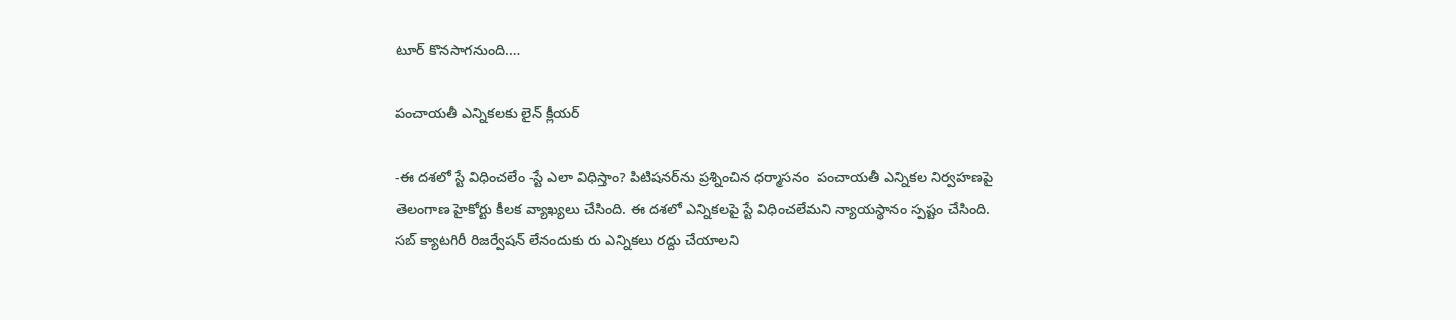టూర్‌ ‌కొనసాగనుంది.…

పంచాయతీ ఎన్నికలకు లైన్‌ ‌క్లీయర్‌

-ఈ ‌దశలో స్టే విధించలేం -స్టే ఎలా విధిస్తాం? పిటిషనర్‌ను ప్రశ్నించిన ధర్మాసనం  ‌పంచాయతీ ఎన్నికల నిర్వహణపై తెలంగాణ హైకోర్టు కీలక వ్యాఖ్యలు చేసింది. ఈ దశలో ఎన్నికలపై స్టే విధించలేమని న్యాయస్థానం స్పష్టం చేసింది. సబ్‌ ‌క్యాటగిరీ రిజర్వేషన్‌ ‌లేనందుకు రు ఎన్నికలు రద్దు చేయాలని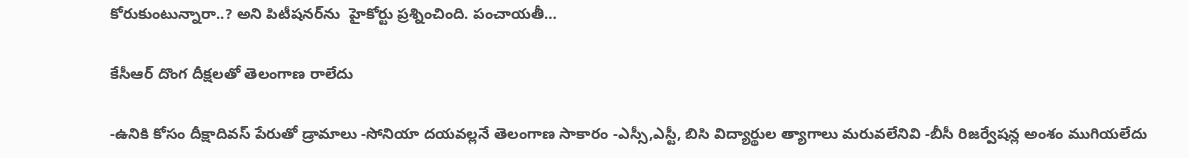కోరుకుంటున్నారా..? అని పిటీషనర్‌ను  హైకోర్టు ప్రశ్నించింది. పంచాయతీ…

కేసీఆర్‌ ‌దొంగ దీక్షలతో తెలంగాణ రాలేదు

-ఉనికి కోసం దీక్షాదివస్‌ ‌పేరుతో డ్రామాలు -సోనియా దయవల్లనే తెలంగాణ సాకారం -ఎస్సీ,ఎస్టీ, బిసి విద్యార్థుల త్యాగాలు మరువలేనివి -బీసీ రిజర్వేషన్ల అంశం ముగియలేదు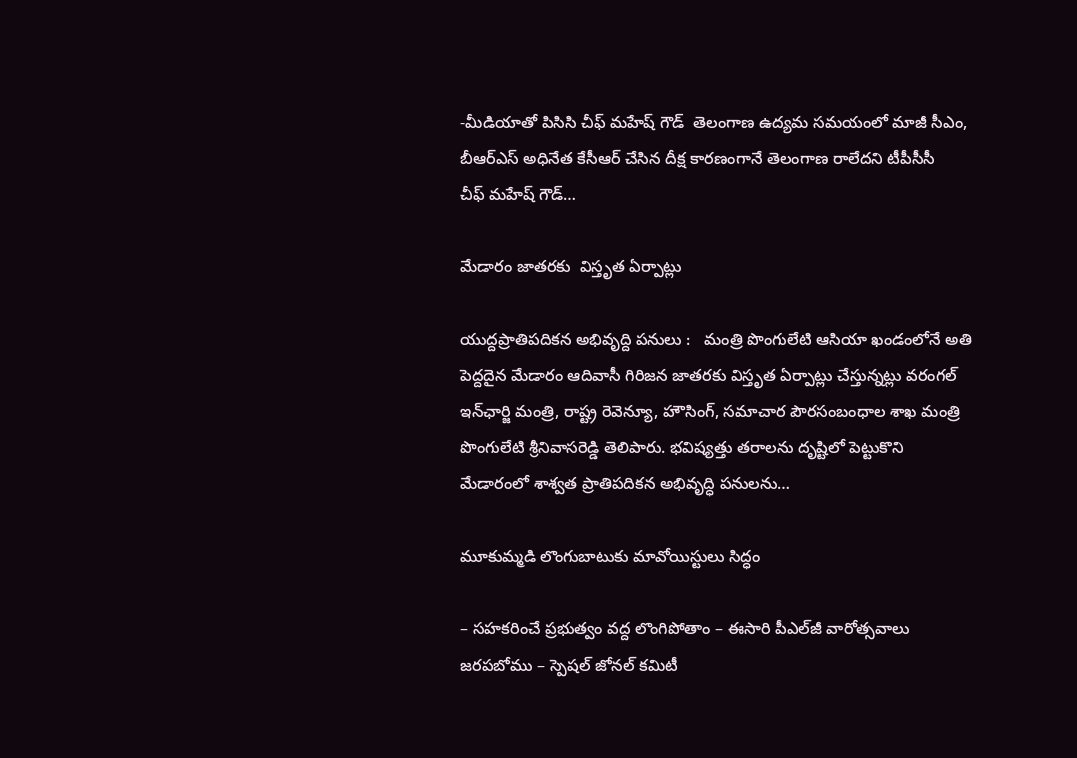-మీడియాతో పిసిసి చీఫ్‌ ‌మహేష్‌ ‌గౌడ్‌  ‌తెలంగాణ ఉద్యమ సమయంలో మాజీ సీఎం, బీఆర్‌ఎస్‌ అధినేత కేసీఆర్‌ ‌చేసిన దీక్ష కారణంగానే తెలంగాణ రాలేదని టీపీసీసీ చీఫ్‌ ‌మహేష్‌ ‌గౌడ్‌…

మేడారం జాత‌రకు  విస్తృత ఏర్పాట్లు

యుద్ద‌ప్రాతిప‌దిక‌న అభివృద్ది ప‌నులు :   మంత్రి పొంగులేటి ఆసియా ఖండంలోనే అతి పెద్ద‌దైన మేడారం ఆదివాసీ గిరిజన జాత‌ర‌కు విస్తృత ఏర్పాట్లు చేస్తున్న‌ట్లు వ‌రంగ‌ల్ ఇన్‌ఛార్జి మంత్రి, రాష్ట్ర రెవెన్యూ, హౌసింగ్, స‌మాచార పౌర‌సంబంధాల శాఖ మంత్రి పొంగులేటి శ్రీ‌నివాస‌రెడ్డి తెలిపారు. భ‌విష్య‌త్తు త‌రాల‌ను దృష్టిలో పెట్టుకొని  మేడారంలో శాశ్వత ప్రాతిపదికన అభివృద్ధి పనులను…

మూకుమ్మ‌డి లొంగుబాటుకు మావోయిస్టులు సిద్ధం

– స‌హ‌క‌రించే ప్ర‌భుత్వం వ‌ద్ద లొంగిపోతాం – ఈసారి పీఎల్‌జీ వారోత్స‌వాలు జ‌ర‌ప‌బోము – స్పెష‌ల్ జోన‌ల్ క‌మిటీ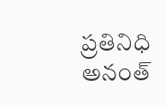ప్ర‌తినిధి అనంత్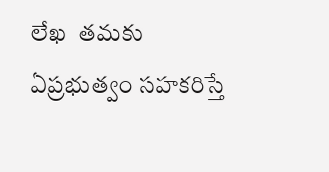లేఖ‌  తమకు ఏప్రభుత్వం సహకరిస్తే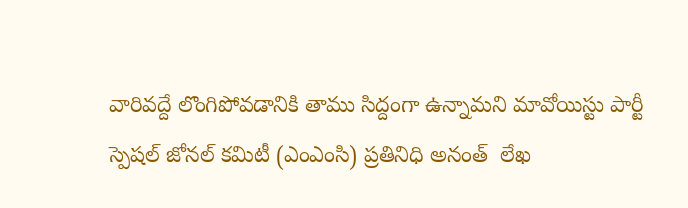వారివద్దే లొంగిపోవడానికి తాము సిద్దంగా ఉన్నామని మావోయిస్టు పార్టీ స్పెషల్‌ జోనల్‌ కమిటీ (ఎంఎంసి) ప్రతినిధి అనంత్‌  లేఖ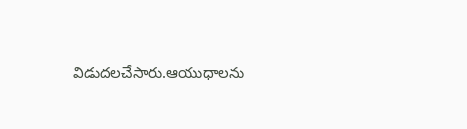విడుదలచేసారు.ఆయుధాలను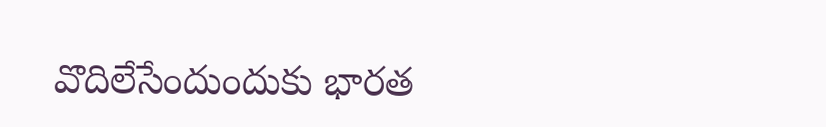వొదిలేసేందుందుకు భారత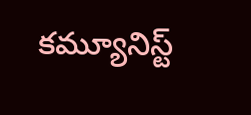కమ్యూనిస్ట్‌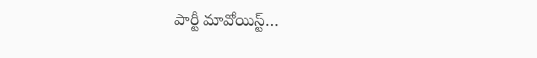పార్టీ మావోయిస్ట్‌…